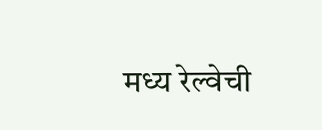मध्य रेल्वेची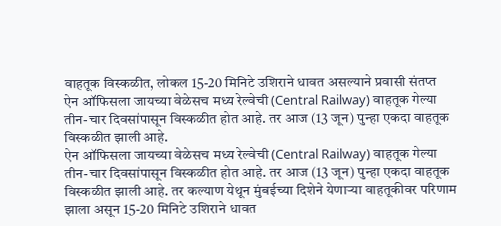वाहतूक विस्कळीत, लोकल 15-20 मिनिटे उशिराने धावत असल्याने प्रवासी संतप्त
ऐन ऑफिसला जायच्या वेळेसच मध्य रेल्वेची (Central Railway) वाहतूक गेल्या तीन-चार दिवसांपासून विस्कळीत होत आहे. तर आज (13 जून) पुन्हा एकदा वाहतूक विस्कळीत झाली आहे.
ऐन ऑफिसला जायच्या वेळेसच मध्य रेल्वेची (Central Railway) वाहतूक गेल्या तीन-चार दिवसांपासून विस्कळीत होत आहे. तर आज (13 जून) पुन्हा एकदा वाहतूक विस्कळीत झाली आहे. तर कल्याण येथून मुंबईच्या दिशेने येणाऱ्या वाहतूकीवर परिणाम झाला असून 15-20 मिनिटे उशिराने धावत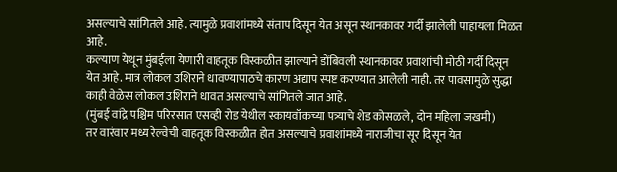असल्याचे सांगितले आहे. त्यामुळे प्रवाशांमध्ये संताप दिसून येत असून स्थानकावर गर्दी झालेली पाहायला मिळत आहे.
कल्याण येथून मुंबईला येणारी वाहतूक विस्कळीत झाल्याने डोंबिवली स्थानकावर प्रवाशांची मोठी गर्दी दिसून येत आहे. मात्र लोकल उशिराने धावण्यापाठचे कारण अद्याप स्पष्ट करण्यात आलेली नाही. तर पावसामुळे सुद्धा काही वेळेस लोकल उशिराने धावत असल्याचे सांगितले जात आहे.
(मुंबई वांद्रे पश्चिम परिरसात एसव्ही रोड येथील स्कायवॉकच्या पत्र्याचे शेड कोसळले, दोन महिला जखमी)
तर वारंवार मध्य रेल्वेची वाहतूक विस्कळीत होत असल्याचे प्रवाशांमध्ये नाराजीचा सूर दिसून येत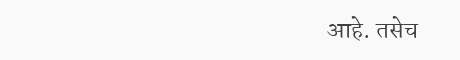आहे. तसेच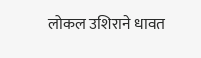लोकल उशिराने धावत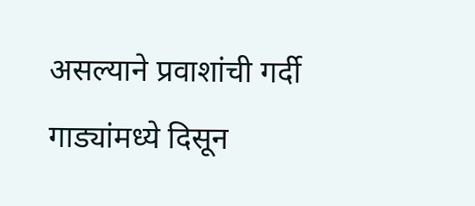असल्याने प्रवाशांची गर्दी गाड्यांमध्ये दिसून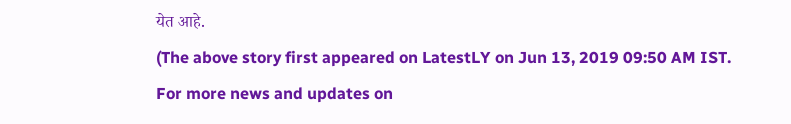येत आहे.
(The above story first appeared on LatestLY on Jun 13, 2019 09:50 AM IST. For more news and updates on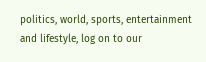politics, world, sports, entertainment and lifestyle, log on to our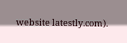website latestly.com).